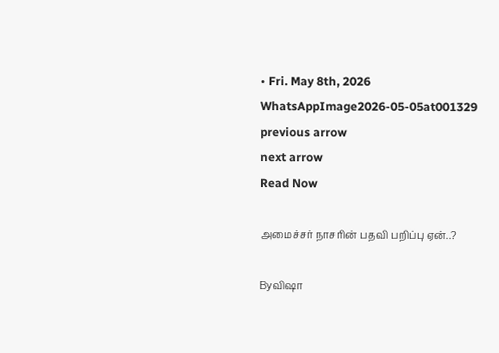• Fri. May 8th, 2026
WhatsAppImage2026-05-05at001329
previous arrow
next arrow
Read Now

அமைச்சர் நாசரின் பதவி பறிப்பு ஏன்..?

Byவிஷா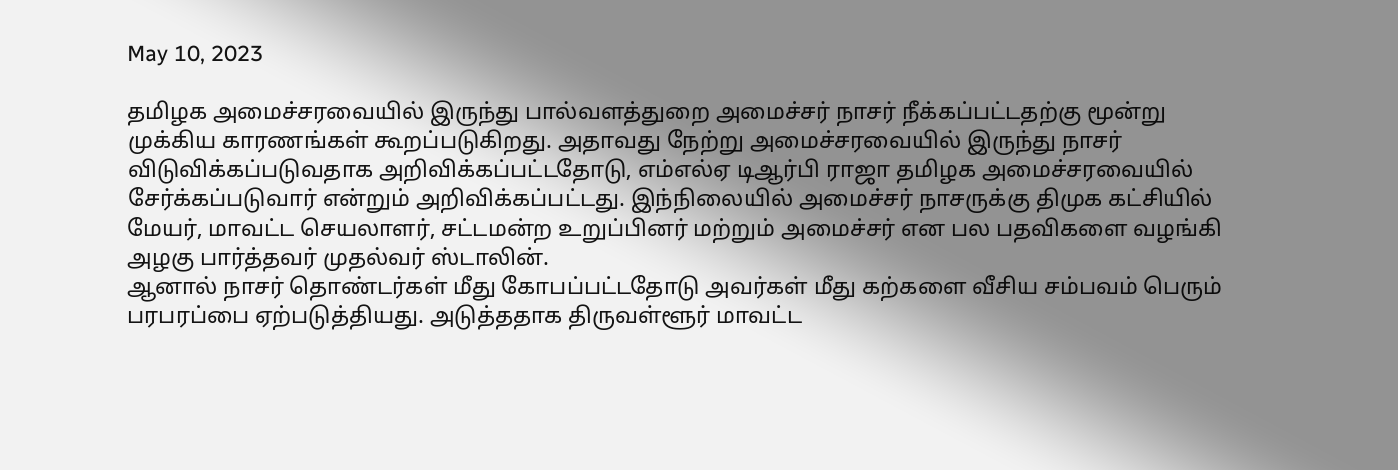May 10, 2023

தமிழக அமைச்சரவையில் இருந்து பால்வளத்துறை அமைச்சர் நாசர் நீக்கப்பட்டதற்கு மூன்று முக்கிய காரணங்கள் கூறப்படுகிறது. அதாவது நேற்று அமைச்சரவையில் இருந்து நாசர் விடுவிக்கப்படுவதாக அறிவிக்கப்பட்டதோடு, எம்எல்ஏ டிஆர்பி ராஜா தமிழக அமைச்சரவையில் சேர்க்கப்படுவார் என்றும் அறிவிக்கப்பட்டது. இந்நிலையில் அமைச்சர் நாசருக்கு திமுக கட்சியில் மேயர், மாவட்ட செயலாளர், சட்டமன்ற உறுப்பினர் மற்றும் அமைச்சர் என பல பதவிகளை வழங்கி அழகு பார்த்தவர் முதல்வர் ஸ்டாலின்.
ஆனால் நாசர் தொண்டர்கள் மீது கோபப்பட்டதோடு அவர்கள் மீது கற்களை வீசிய சம்பவம் பெரும் பரபரப்பை ஏற்படுத்தியது. அடுத்ததாக திருவள்ளூர் மாவட்ட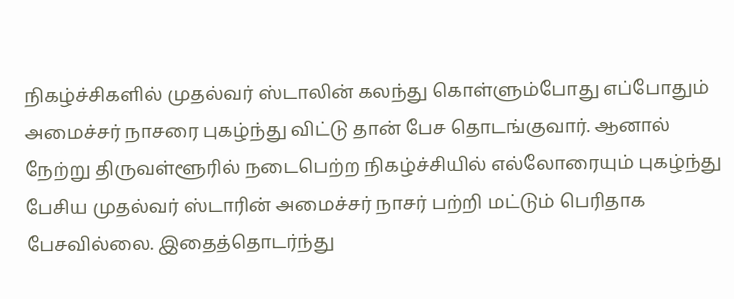நிகழ்ச்சிகளில் முதல்வர் ஸ்டாலின் கலந்து கொள்ளும்போது எப்போதும் அமைச்சர் நாசரை புகழ்ந்து விட்டு தான் பேச தொடங்குவார். ஆனால் நேற்று திருவள்ளூரில் நடைபெற்ற நிகழ்ச்சியில் எல்லோரையும் புகழ்ந்து பேசிய முதல்வர் ஸ்டாரின் அமைச்சர் நாசர் பற்றி மட்டும் பெரிதாக பேசவில்லை. இதைத்தொடர்ந்து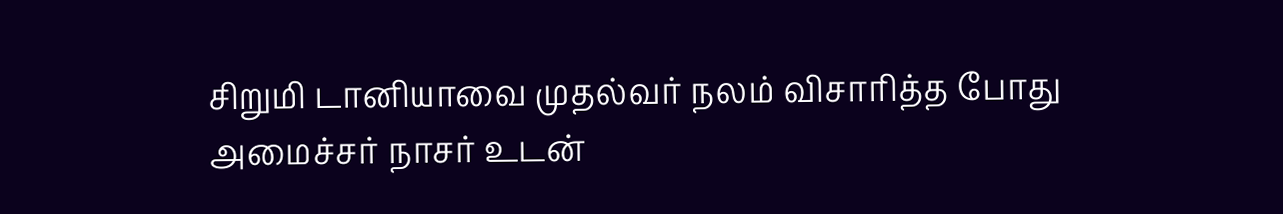சிறுமி டானியாவை முதல்வர் நலம் விசாரித்த போது அமைச்சர் நாசர் உடன்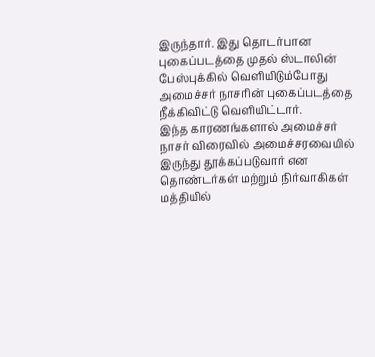இருந்தார். இது தொடர்பான புகைப்படத்தை முதல் ஸ்டாலின் பேஸ்புக்கில் வெளியிடும்போது அமைச்சர் நாசரின் புகைப்படத்தை நீக்கிவிட்டு வெளியிட்டார்.
இந்த காரணங்களால் அமைச்சர் நாசர் விரைவில் அமைச்சரவையில் இருந்து தூக்கப்படுவார் என தொண்டர்கள் மற்றும் நிர்வாகிகள் மத்தியில்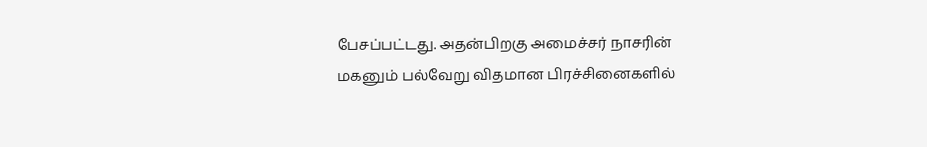பேசப்பட்டது. அதன்பிறகு அமைச்சர் நாசரின் மகனும் பல்வேறு விதமான பிரச்சினைகளில்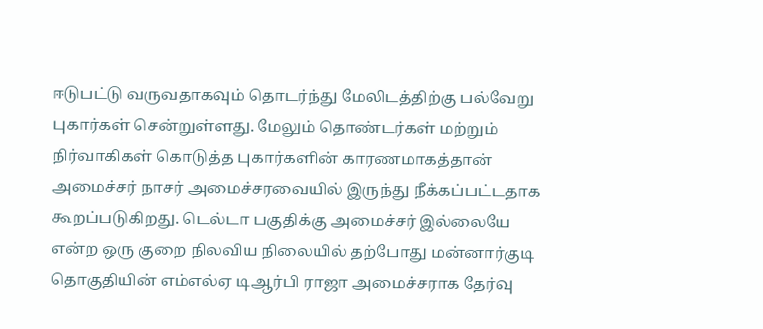ஈடுபட்டு வருவதாகவும் தொடர்ந்து மேலிடத்திற்கு பல்வேறு புகார்கள் சென்றுள்ளது. மேலும் தொண்டர்கள் மற்றும் நிர்வாகிகள் கொடுத்த புகார்களின் காரணமாகத்தான் அமைச்சர் நாசர் அமைச்சரவையில் இருந்து நீக்கப்பட்டதாக கூறப்படுகிறது. டெல்டா பகுதிக்கு அமைச்சர் இல்லையே என்ற ஒரு குறை நிலவிய நிலையில் தற்போது மன்னார்குடி தொகுதியின் எம்எல்ஏ டிஆர்பி ராஜா அமைச்சராக தேர்வு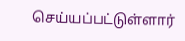செய்யப்பட்டுள்ளார்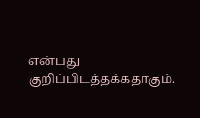என்பது குறிப்பிடத்தக்கதாகும்.